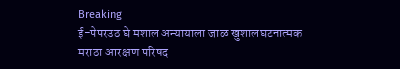Breaking
ई-पेपरउठ घे मशाल अन्यायाला जाळ खुशालघटनात्मक मराठा आरक्षण परिषद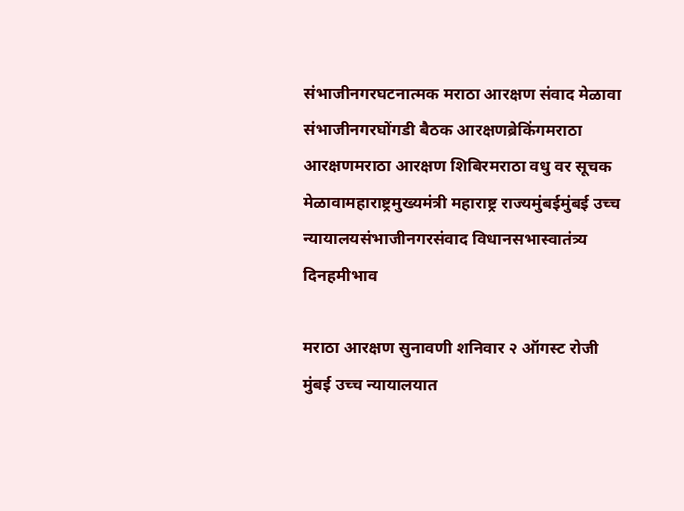संभाजीनगरघटनात्मक मराठा आरक्षण संवाद मेळावा संभाजीनगरघोंगडी बैठक आरक्षणब्रेकिंगमराठा आरक्षणमराठा आरक्षण शिबिरमराठा वधु वर सूचक मेळावामहाराष्ट्रमुख्यमंत्री महाराष्ट्र राज्यमुंबईमुंबई उच्च न्यायालयसंभाजीनगरसंवाद विधानसभास्वातंत्र्य दिनहमीभाव

मराठा आरक्षण सुनावणी शनिवार २ ऑगस्ट रोजी मुंबई उच्च न्यायालयात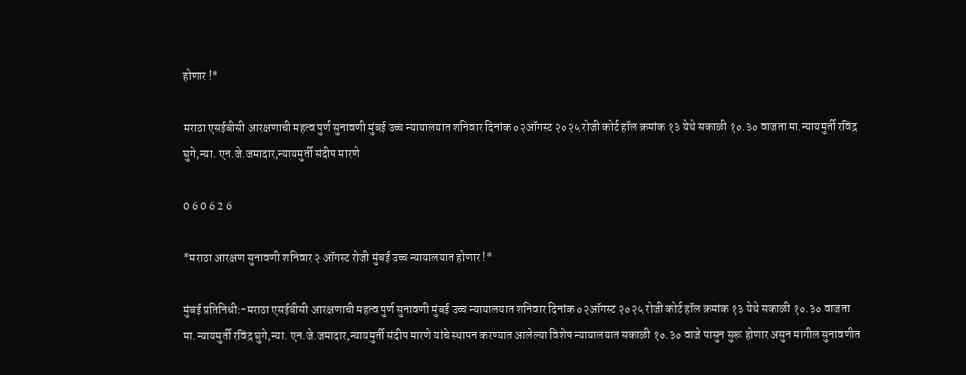होणार !*

मराठा एसईबीसी आरक्षणाची महत्व पुर्ण सुनावणी मुंबई उच्च न्यायालयात शनिवार दिनांक ०२ऑगस्ट २०२५ रोजी कोर्ट हॉल क्रमांक १३ येथे सकाळी १०.३० वाजता मा.न्यायमुर्ती रविंद्र घुगे,न्या. एन.जे.जमादार,न्यायमुर्ती संदीप मारणे

0 6 0 6 2 6

*मराठा आरक्षण सुनावणी शनिवार २ ऑगस्ट रोजी मुंबई उच्च न्यायालयात होणार !*

मुंबई प्रतिनिधी:-मराठा एसईबीसी आरक्षणाची महत्व पुर्ण सुनावणी मुंबई उच्च न्यायालयात शनिवार दिनांक ०२ऑगस्ट २०२५ रोजी कोर्ट हॉल क्रमांक १३ येथे सकाळी १०.३० वाजता मा.न्यायमुर्ती रविंद्र घुगे,न्या. एन.जे.जमादार,न्यायमुर्ती संदीप मारणे यांचे स्थापन करण्यात आलेल्या विशेष न्यायालयात सकाळी १०.३० वाजे पासुन सुरू होणार असुन मागील सुनावणीत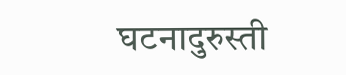घटनादुरुस्ती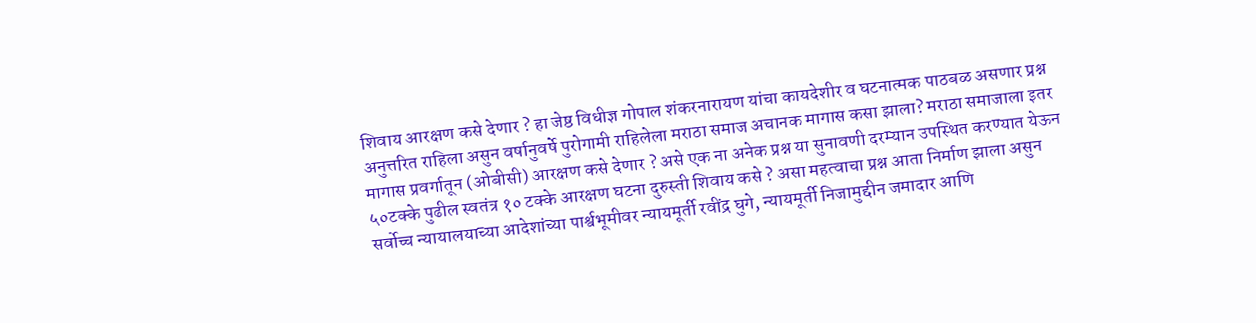शिवाय आरक्षण कसे देणार ? हा जेष्ठ विधीज्ञ गोपाल शंकरनारायण यांचा कायदेशीर व घटनात्मक पाठबळ असणार प्रश्न अनुत्तरित राहिला असुन वर्षानुवर्षे पुरोगामी राहिलेला मराठा समाज अचानक मागास कसा झाला? मराठा समाजाला इतर मागास प्रवर्गातून (ओबीसी) आरक्षण कसे देणार ? असे एक ना अनेक प्रश्न या सुनावणी दरम्यान उपस्थित करण्यात येऊन ५०टक्के पुढील स्वतंत्र १० टक्के आरक्षण घटना दुरुस्ती शिवाय कसे ? असा महत्वाचा प्रश्न आता निर्माण झाला असुन सर्वोच्च न्यायालयाच्या आदेशांच्या पार्श्वभूमीवर न्यायमूर्ती रवींद्र घुगे, न्यायमूर्ती निजामुद्दीन जमादार आणि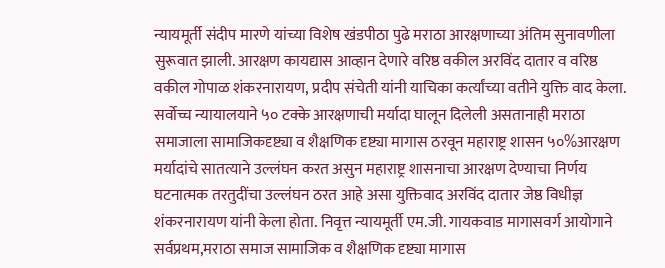न्यायमूर्ती संदीप मारणे यांच्या विशेष खंडपीठा पुढे मराठा आरक्षणाच्या अंतिम सुनावणीला सुरूवात झाली. आरक्षण कायद्यास आव्हान देणारे वरिष्ठ वकील अरविंद दातार व वरिष्ठ वकील गोपाळ शंकरनारायण, प्रदीप संचेती यांनी याचिका कर्त्यांच्या वतीने युक्ति वाद केला.
सर्वोच्च न्यायालयाने ५० टक्के आरक्षणाची मर्यादा घालून दिलेली असतानाही मराठा समाजाला सामाजिकदृष्ट्या व शैक्षणिक दृष्ट्या मागास ठरवून महाराष्ट्र शासन ५०%आरक्षण मर्यादांचे सातत्याने उल्लंघन करत असुन महाराष्ट्र शासनाचा आरक्षण देण्याचा निर्णय घटनात्मक तरतुदींचा उल्लंघन ठरत आहे असा युक्तिवाद अरविंद दातार जेष्ठ विधीज्ञ शंकरनारायण यांनी केला होता. निवृत्त न्यायमूर्ती एम.जी. गायकवाड मागासवर्ग आयोगाने सर्वप्रथम,मराठा समाज सामाजिक व शैक्षणिक दृष्ट्या मागास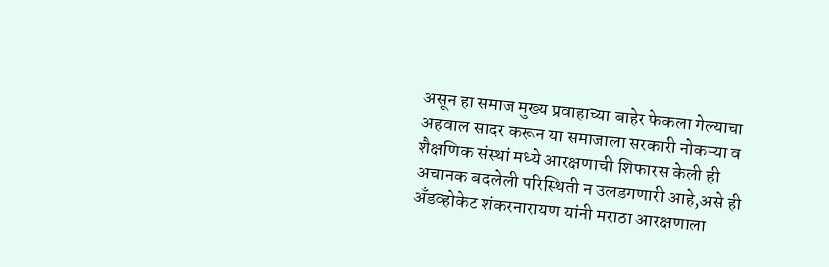असून हा समाज मुख्य प्रवाहाच्या बाहेर फेकला गेल्याचा अहवाल सादर करून या समाजाला सरकारी नोकऱ्या व शैक्षणिक संस्थां मध्ये आरक्षणाची शिफारस केली ही अचानक बदलेली परिस्थिती न उलडगणारी आहे,असे ही अँडव्होकेट शंकरनारायण यांनी मराठा आरक्षणाला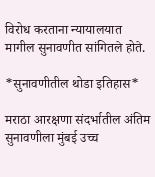विरोध करताना न्यायालयात मागील सुनावणीत सांगितले होते.

*सुनावणीतील थोडा इतिहास*

मराठा आरक्षणा संदर्भातील अंतिम सुनावणीला मुंबई उच्च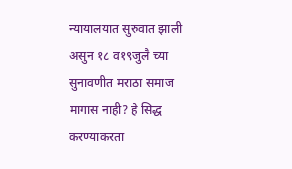न्यायालयात सुरुवात झाली असुन १८ व१९जुलै च्या सुनावणीत मराठा समाज मागास नाही? हे सिद्ध करण्याकरता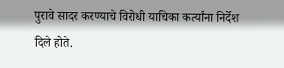पुरावे सादर करण्याचे विरोधी याचिका कर्त्यांना निर्देश दिले होते.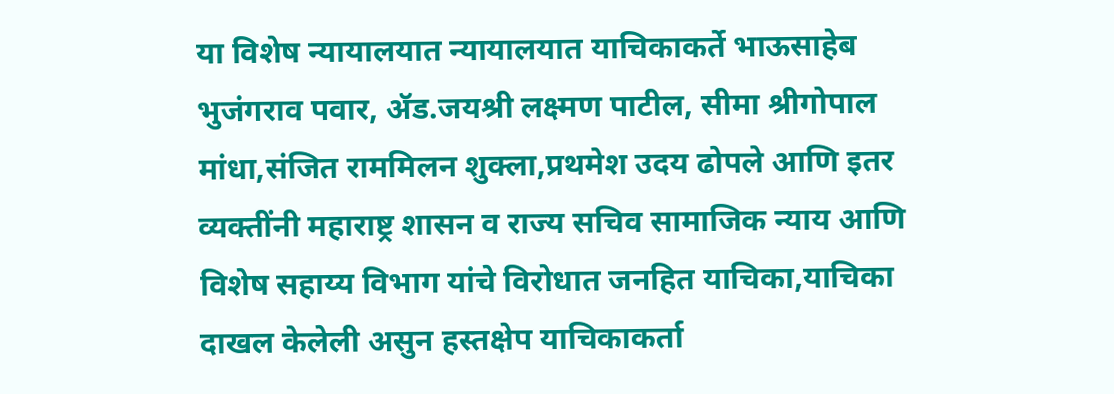या विशेष न्यायालयात न्यायालयात याचिकाकर्ते भाऊसाहेब भुजंगराव पवार, ॲड.जयश्री लक्ष्मण पाटील, सीमा श्रीगोपाल मांधा,संजित राममिलन शुक्ला,प्रथमेश उदय ढोपले आणि इतर व्यक्तींनी महाराष्ट्र शासन व राज्य सचिव सामाजिक न्याय आणि विशेष सहाय्य विभाग यांचे विरोधात जनहित याचिका,याचिका दाखल केलेली असुन हस्तक्षेप याचिकाकर्ता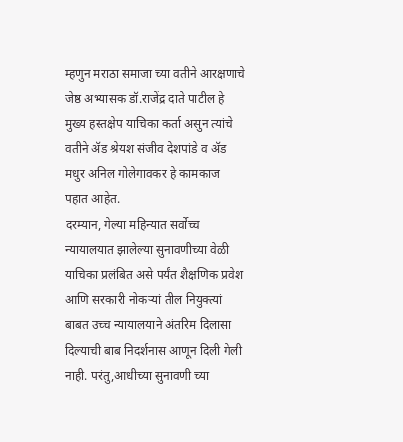म्हणुन मराठा समाजा च्या वतीने आरक्षणाचे जेष्ठ अभ्यासक डॉ.राजेंद्र दाते पाटील हे मुख्य हस्तक्षेप याचिका कर्ता असुन त्यांचे वतीने ॲड श्रेयश संजीव देशपांडे व ॲड मधुर अनिल गोलेगावकर हे कामकाज पहात आहेत.
दरम्यान, गेल्या महिन्यात सर्वोच्च न्यायालयात झालेल्या सुनावणीच्या वेळी याचिका प्रलंबित असे पर्यंत शैक्षणिक प्रवेश आणि सरकारी नोकऱ्यां तील नियुक्त्यां बाबत उच्च न्यायालयाने अंतरिम दिलासा दिल्याची बाब निदर्शनास आणून दिली गेली नाही. परंतु,आधीच्या सुनावणी च्या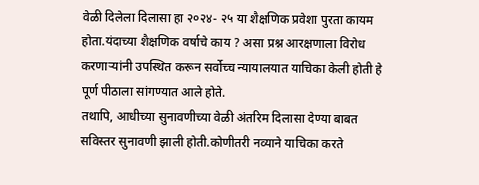वेळी दिलेला दिलासा हा २०२४- २५ या शैक्षणिक प्रवेशा पुरता कायम होता.यंदाच्या शैक्षणिक वर्षाचे काय ? असा प्रश्न आरक्षणाला विरोध करणाऱ्यांनी उपस्थित करून सर्वोच्च न्यायालयात याचिका केली होती हे पूर्ण पीठाला सांगण्यात आले होते.
तथापि, आधीच्या सुनावणीच्या वेळी अंतरिम दिलासा देण्या बाबत सविस्तर सुनावणी झाली होती.कोणीतरी नव्याने याचिका करते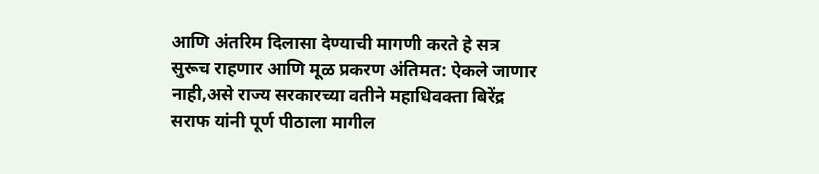आणि अंतरिम दिलासा देण्याची मागणी करते हे सत्र सुरूच राहणार आणि मूळ प्रकरण अंतिमत: ऐकले जाणार नाही,असे राज्य सरकारच्या वतीने महाधिवक्ता बिरेंद्र सराफ यांनी पूर्ण पीठाला मागील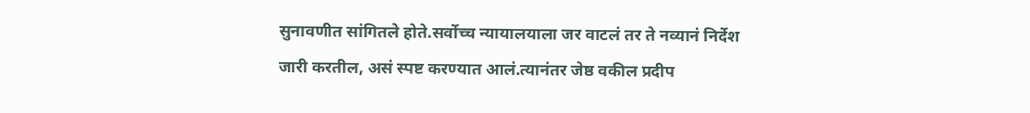सुनावणीत सांगितले होते.सर्वोच्च न्यायालयाला जर वाटलं तर ते नव्यानं निर्देश जारी करतील, असं स्पष्ट करण्यात आलं.त्यानंतर जेष्ठ वकील प्रदीप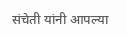संचेती यांनी आपल्या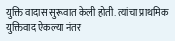युक्ति वादास सुरूवात केली होती. त्यांचा प्राथमिक युक्तिवाद ऐकल्या नंतर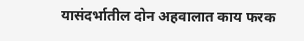यासंदर्भातील दोन अहवालात काय फरक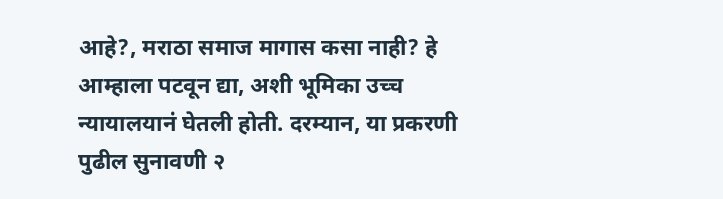आहे?, मराठा समाज मागास कसा नाही? हे आम्हाला पटवून द्या, अशी भूमिका उच्च न्यायालयानं घेतली होती. दरम्यान, या प्रकरणी पुढील सुनावणी २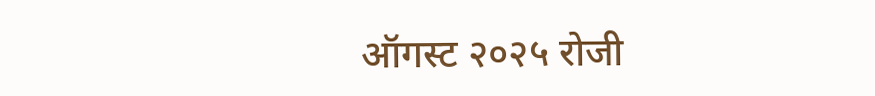ऑगस्ट २०२५ रोजी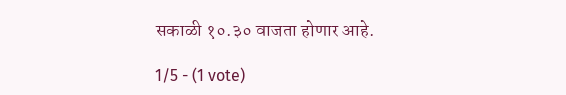सकाळी १०.३० वाजता होणार आहे.

1/5 - (1 vote)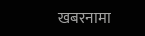खबरनामा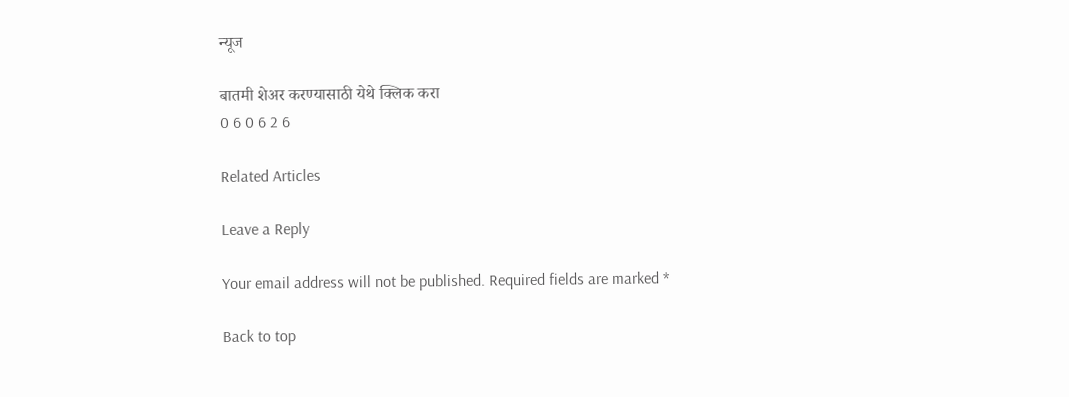न्यूज

बातमी शेअर करण्यासाठी येथे क्लिक करा
0 6 0 6 2 6

Related Articles

Leave a Reply

Your email address will not be published. Required fields are marked *

Back to top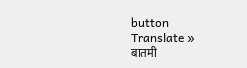button
Translate »
बातमी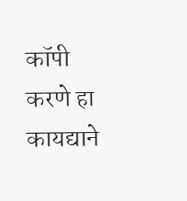कॉपी करणे हा कायद्याने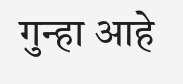गुन्हा आहे